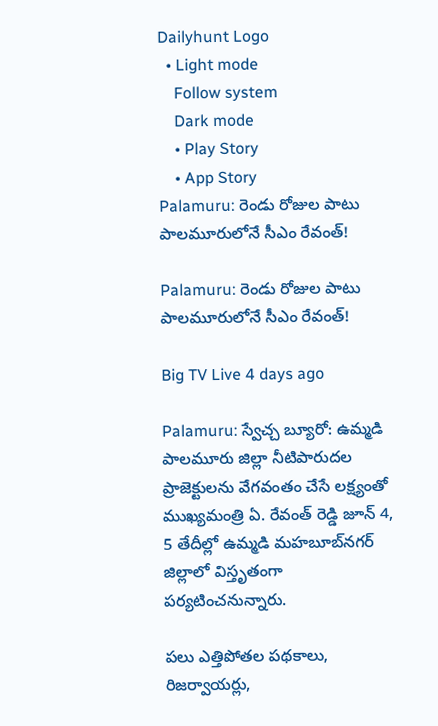Dailyhunt Logo
  • Light mode
    Follow system
    Dark mode
    • Play Story
    • App Story
Palamuru: రెండు రోజుల పాటు పాలమూరులోనే సీఎం రేవంత్!

Palamuru: రెండు రోజుల పాటు పాలమూరులోనే సీఎం రేవంత్!

Big TV Live 4 days ago

Palamuru: స్వేచ్చ బ్యూరో: ఉమ్మడి పాలమూరు జిల్లా నీటిపారుదల ప్రాజెక్టులను వేగవంతం చేసే లక్ష్యంతో ముఖ్యమంత్రి ఏ. రేవంత్ రెడ్డి జూన్ 4, 5 తేదీల్లో ఉమ్మడి మహబూబ్‌నగర్ జిల్లాలో విస్తృతంగా పర్యటించనున్నారు.

పలు ఎత్తిపోతల పథకాలు, రిజర్వాయర్లు,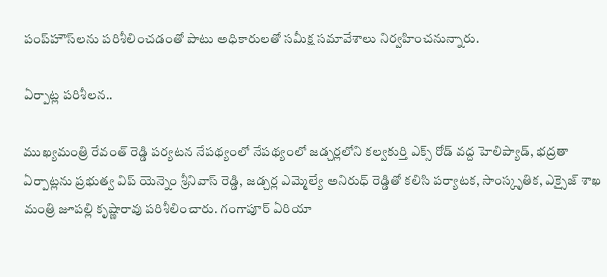పంప్‌హౌస్‌లను పరిశీలించడంతో పాటు అధికారులతో సమీక్ష సమావేశాలు నిర్వహించనున్నారు.

ఏర్పాట్ల పరిశీలన..

ముఖ్యమంత్రి రేవంత్ రెడ్డి పర్యటన నేపథ్యంలో నేపథ్యంలో జడ్చర్లలోని కల్వకుర్తి ఎక్స్ రోడ్ వద్ద హెలిప్యాడ్, భద్రతా ఏర్పాట్లను ప్రభుత్వ విప్ యెన్నెం శ్రీనివాస్ రెడ్డి, జడ్చర్ల ఎమ్మెల్యే అనిరుధ్ రెడ్డితో కలిసి పర్యాటక, సాంస్కృతిక, ఎక్సైజ్ శాఖ మంత్రి జూపల్లి కృష్ణారావు పరిశీలించారు. గంగాపూర్ ఏరియా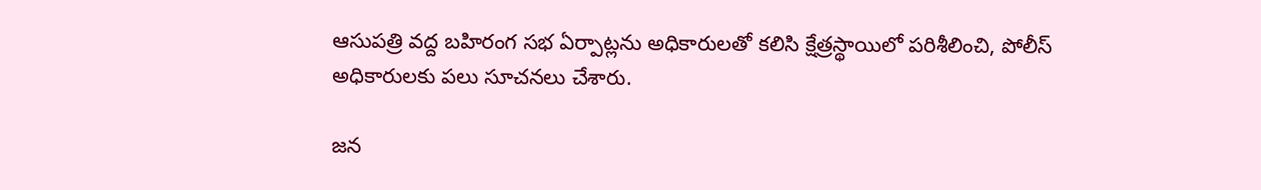ఆసుపత్రి వద్ద బహిరంగ సభ ఏర్పాట్లను అధికారులతో కలిసి క్షేత్రస్థాయిలో పరిశీలించి, పోలీస్ అధికారులకు పలు సూచనలు చేశారు.

జన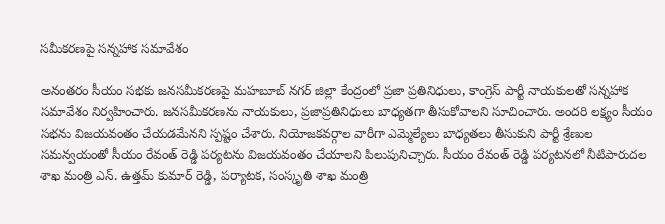సమీకరణపై సన్నహాక సమావేశం

అనంతరం సీయం సభకు జనసమీకరణపై మహబూబ్ నగర్ జిల్లా కేంద్రంలో ప్రజా ప్రతినిధులు, కాంగ్రెస్ పార్టీ నాయకులతో సన్నహాక సమావేశం నిర్వహించారు. జనసమీకరణను నాయకులు, ప్రజాప్రతినిధులు బాధ్యతగా తీసుకోవాలని సూచించారు. అందరి లక్ష్యం సీయం సభను విజయవంతం చేయడమేనని స్పష్టం చేశారు. నియోజకవర్గాల వారీగా ఎమ్మెల్యేలు బాధ్యతలు తీసుకుని పార్టీ శ్రేణుల సమన్వయంతో సీయం రేవంత్ రెడ్డి పర్యటను విజయవంతం చేయాలని పిలుపునిచ్చారు. సీయం రేవంత్ రెడ్డి పర్యటనలో నీటిపారుదల శాఖ మంత్రి ఎన్. ఉత్తమ్ కుమార్ రెడ్డి, పర్యాటక, సంస్కృతి శాఖ మంత్రి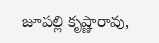జూపల్లి కృష్ణారావు,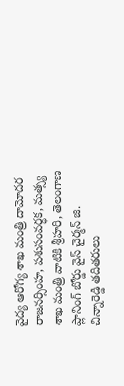వైద్య ఆరోగ్య శాఖ మంత్రి దామోదర రాజనర్సింహ, పశుసంవర్ధక, మత్స్య శాఖ మంత్రి వాటికి శ్రీహరి, తెలంగాణ ప్లానింగ్ బోర్డు వైస్ చైర్మన్ జి. చిన్నారెడ్డి తదితరులు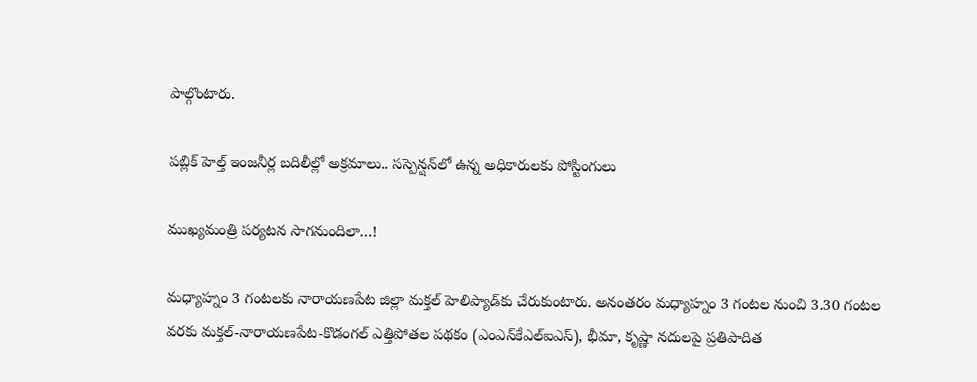పాల్గొంటారు.

పబ్లిక్ హెల్త్ ఇంజనీర్ల బదిలీల్లో అక్రమాలు.. సస్పెన్షన్‌లో ఉన్న అధికారులకు పోస్టింగులు

ముఖ్యమంత్రి పర్యటన సాగనుందిలా…!

మధ్యాహ్నం 3 గంటలకు నారాయణపేట జిల్లా మక్తల్ హెలిప్యాడ్‌కు చేరుకుంటారు. అనంతరం మధ్యాహ్నం 3 గంటల నుంచి 3.30 గంటల వరకు మక్తల్-నారాయణపేట-కొడంగల్ ఎత్తిపోతల పథకం (ఎంఎన్‌కేఎల్‌ఐఎస్), భీమా, కృష్ణా నదులపై ప్రతిపాదిత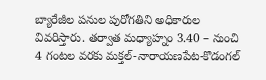బ్యారేజీల పనుల పురోగతిని అధికారుల వివరిస్తారు. తర్వాత మధ్యాహ్నం 3.40 – నుంచి 4 గంటల వరకు మక్తల్-నారాయణపేట-కొడంగల్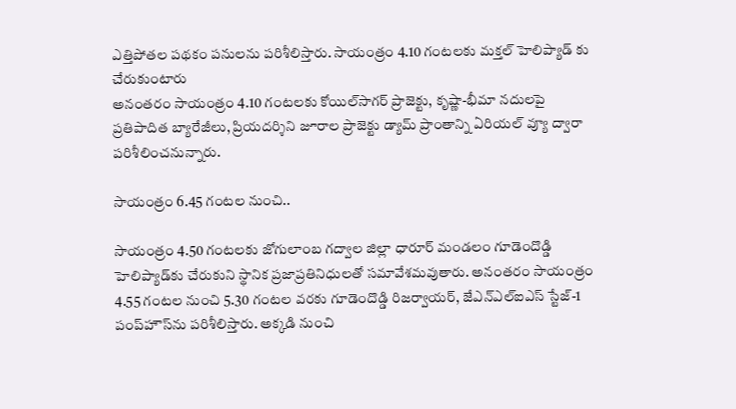ఎత్తిపోతల పథకం పనులను పరిశీలిస్తారు. సాయంత్రం 4.10 గంటలకు మక్తల్ హెలిప్యాడ్ కు చేరుకుంటారు
అనంతరం సాయంత్రం 4.10 గంటలకు కోయిల్‌సాగర్ ప్రాజెక్టు, కృష్ణా-భీమా నదులపై ప్రతిపాదిత బ్యారేజీలు, ప్రియదర్శిని జూరాల ప్రాజెక్టు డ్యామ్ ప్రాంతాన్ని ఏరియల్ వ్యూ ద్వారా పరిశీలించనున్నారు.

సాయంత్రం 6.45 గంటల నుంచి..

సాయంత్రం 4.50 గంటలకు జోగులాంబ గద్వాల జిల్లా ధారూర్ మండలం గూడెందొడ్డి హెలిప్యాడ్‌కు చేరుకుని స్థానిక ప్రజాప్రతినిధులతో సమావేశమవుతారు. అనంతరం సాయంత్రం 4.55 గంటల నుంచి 5.30 గంటల వరకు గూడెందొడ్డి రిజర్వాయర్, జేఎన్‌ఎల్‌ఐఎస్ స్టేజ్-1 పంప్‌హౌస్‌ను పరిశీలిస్తారు. అక్కడి నుంచి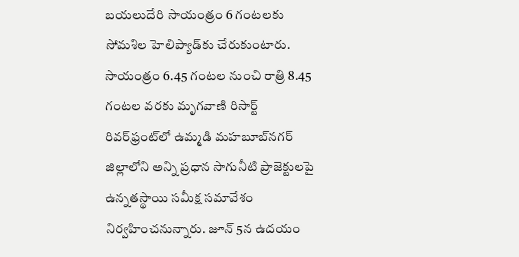బయలుదేరి సాయంత్రం 6 గంటలకు సోమశిల హెలిప్యాడ్‌కు చేరుకుంటారు. సాయంత్రం 6.45 గంటల నుంచి రాత్రి 8.45 గంటల వరకు మృగవాణి రిసార్ట్ రివర్‌ఫ్రంట్‌లో ఉమ్మడి మహబూబ్‌నగర్ జిల్లాలోని అన్ని ప్రధాన సాగునీటి ప్రాజెక్టులపై ఉన్నతస్థాయి సమీక్ష సమావేశం నిర్వహించనున్నారు. జూన్ 5న ఉదయం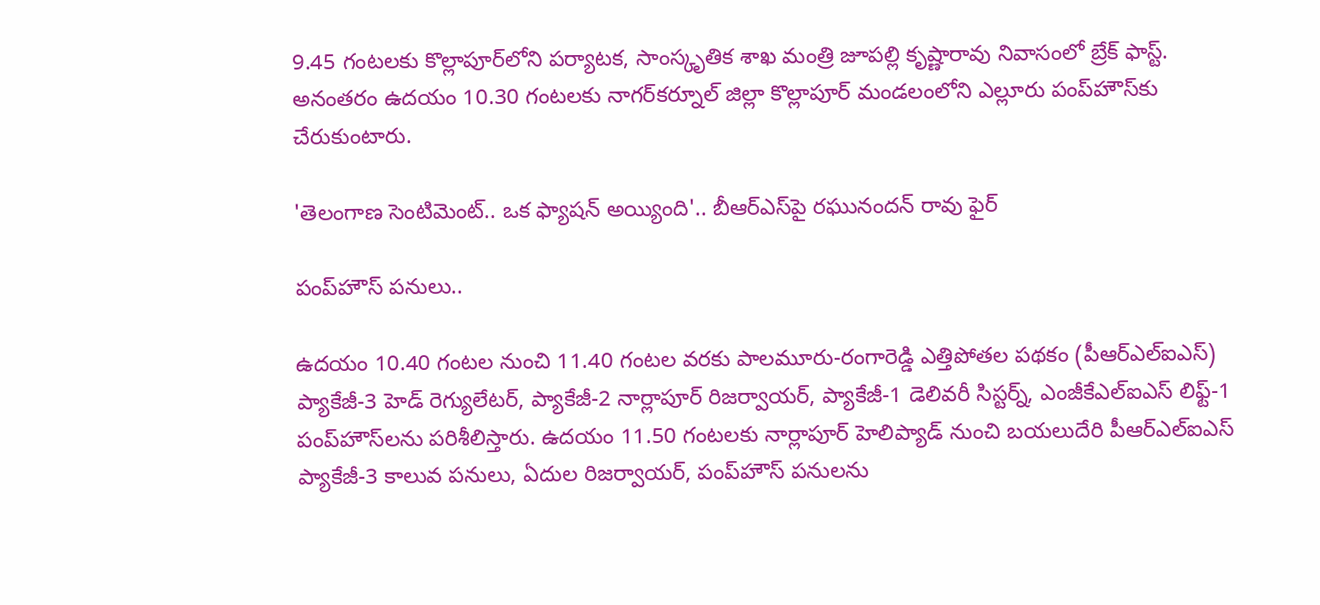9.45 గంటలకు కొల్లాపూర్‌లోని పర్యాటక, సాంస్కృతిక శాఖ మంత్రి జూపల్లి కృష్ణారావు నివాసంలో బ్రేక్ ఫాస్ట్. అనంతరం ఉదయం 10.30 గంటలకు నాగర్‌కర్నూల్ జిల్లా కొల్లాపూర్ మండలంలోని ఎల్లూరు పంప్‌హౌస్‌కు చేరుకుంటారు.

'తెలంగాణ సెంటిమెంట్.. ఒక ఫ్యాషన్ అయ్యింది'.. బీఆర్ఎస్‌పై రఘునందన్ రావు ఫైర్

పంప్‌హౌస్ పనులు..

ఉదయం 10.40 గంటల నుంచి 11.40 గంటల వరకు పాలమూరు-రంగారెడ్డి ఎత్తిపోతల పథకం (పీఆర్‌ఎల్‌ఐఎస్) ప్యాకేజీ-3 హెడ్ రెగ్యులేటర్, ప్యాకేజీ-2 నార్లాపూర్ రిజర్వాయర్, ప్యాకేజీ-1 డెలివరీ సిస్టర్న్, ఎంజీకేఎల్‌ఐఎస్ లిఫ్ట్-1 పంప్‌హౌస్‌లను పరిశీలిస్తారు. ఉదయం 11.50 గంటలకు నార్లాపూర్ హెలిప్యాడ్ నుంచి బయలుదేరి పీఆర్‌ఎల్‌ఐఎస్ ప్యాకేజీ-3 కాలువ పనులు, ఏదుల రిజర్వాయర్, పంప్‌హౌస్ పనులను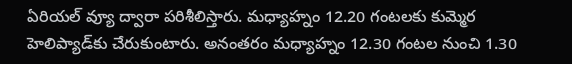ఏరియల్ వ్యూ ద్వారా పరిశీలిస్తారు. మధ్యాహ్నం 12.20 గంటలకు కుమ్మెర హెలిప్యాడ్‌కు చేరుకుంటారు. అనంతరం మధ్యాహ్నం 12.30 గంటల నుంచి 1.30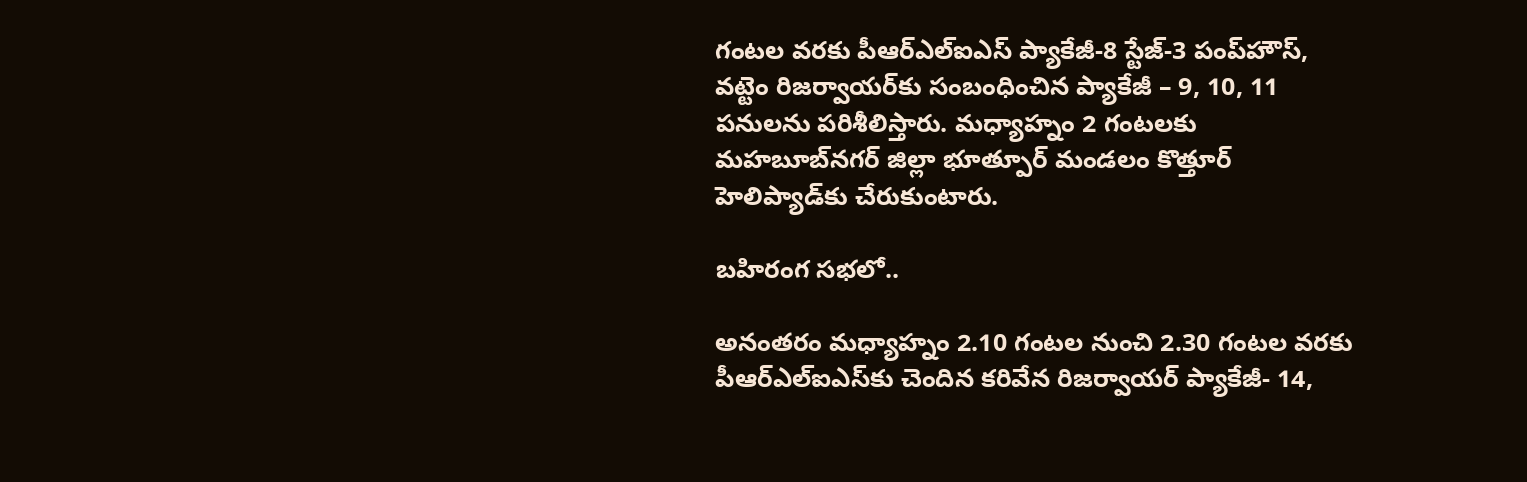గంటల వరకు పీఆర్‌ఎల్‌ఐఎస్ ప్యాకేజీ-8 స్టేజ్-3 పంప్‌హౌస్, వట్టెం రిజర్వాయర్‌కు సంబంధించిన ప్యాకేజీ – 9, 10, 11 పనులను పరిశీలిస్తారు. మధ్యాహ్నం 2 గంటలకు మహబూబ్‌నగర్ జిల్లా భూత్పూర్ మండలం కొత్తూర్ హెలిప్యాడ్‌కు చేరుకుంటారు.

బహిరంగ సభలో..

అనంతరం మధ్యాహ్నం 2.10 గంటల నుంచి 2.30 గంటల వరకు పీఆర్‌ఎల్‌ఐఎస్‌కు చెందిన కరివేన రిజర్వాయర్ ప్యాకేజీ- 14,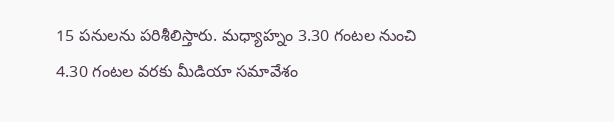15 పనులను పరిశీలిస్తారు. మధ్యాహ్నం 3.30 గంటల నుంచి 4.30 గంటల వరకు మీడియా సమావేశం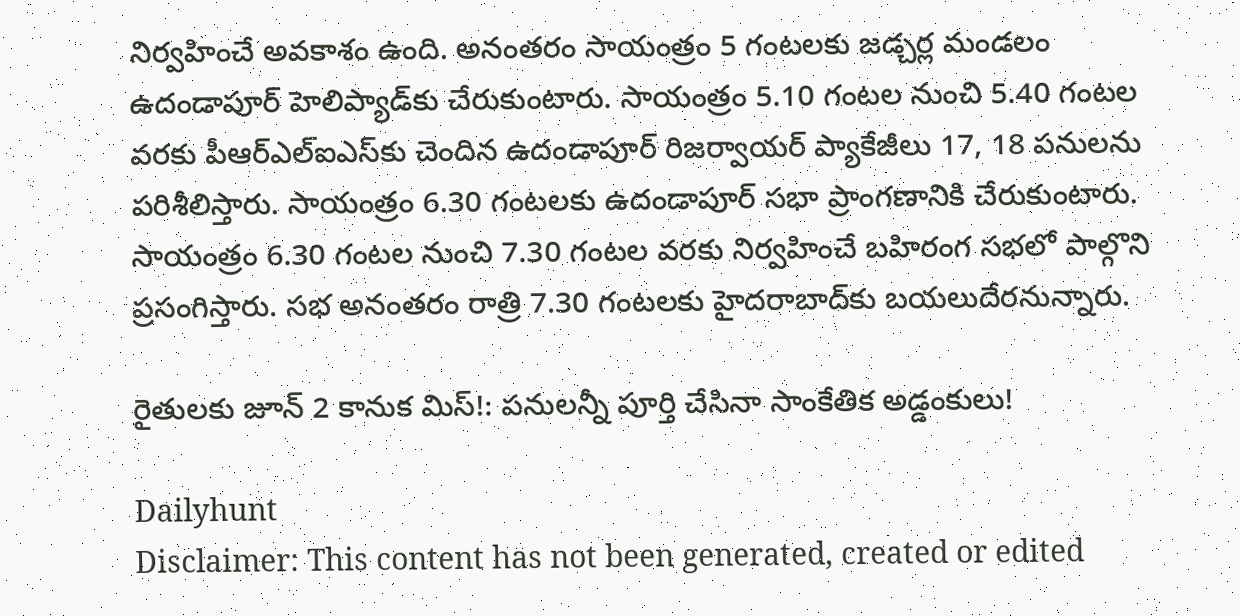నిర్వహించే అవకాశం ఉంది. అనంతరం సాయంత్రం 5 గంటలకు జడ్చర్ల మండలం ఉదండాపూర్ హెలిప్యాడ్‌కు చేరుకుంటారు. సాయంత్రం 5.10 గంటల నుంచి 5.40 గంటల వరకు పీఆర్‌ఎల్‌ఐఎస్‌కు చెందిన ఉదండాపూర్ రిజర్వాయర్ ప్యాకేజీలు 17, 18 పనులను పరిశీలిస్తారు. సాయంత్రం 6.30 గంటలకు ఉదండాపూర్ సభా ప్రాంగణానికి చేరుకుంటారు. సాయంత్రం 6.30 గంటల నుంచి 7.30 గంటల వరకు నిర్వహించే బహిరంగ సభలో పాల్గొని ప్రసంగిస్తారు. సభ అనంతరం రాత్రి 7.30 గంటలకు హైదరాబాద్‌కు బయలుదేరనున్నారు.

రైతులకు జూన్ 2 కానుక మిస్!: పనులన్నీ పూర్తి చేసినా సాంకేతిక అడ్డంకులు!

Dailyhunt
Disclaimer: This content has not been generated, created or edited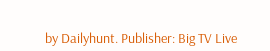by Dailyhunt. Publisher: Big TV Live